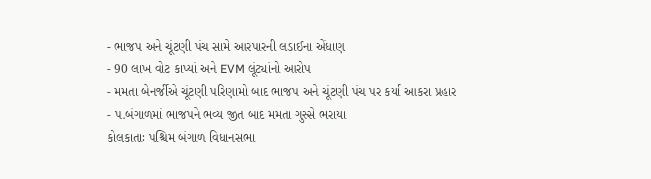- ભાજપ અને ચૂંટણી પંચ સામે આરપારની લડાઈના એંધાણ
- 90 લાખ વોટ કાપ્યાં અને EVM લૂંટ્યાંનો આરોપ
- મમતા બેનર્જીએ ચૂંટણી પરિણામો બાદ ભાજપ અને ચૂંટણી પંચ પર કર્યા આકરા પ્રહાર
- પ.બંગાળમાં ભાજપને ભવ્ય જીત બાદ મમતા ગુસ્સે ભરાયા
કોલકાતાઃ પશ્ચિમ બંગાળ વિધાનસભા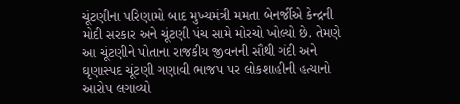ચૂંટણીના પરિણામો બાદ મુખ્યમંત્રી મમતા બેનર્જીએ કેન્દ્રની મોદી સરકાર અને ચૂંટણી પંચ સામે મોરચો ખોલ્યો છે. તેમણે આ ચૂંટણીને પોતાના રાજકીય જીવનની સૌથી ગંદી અને ઘૃણાસ્પદ ચૂંટણી ગણાવી ભાજપ પર લોકશાહીની હત્યાનો આરોપ લગાવ્યો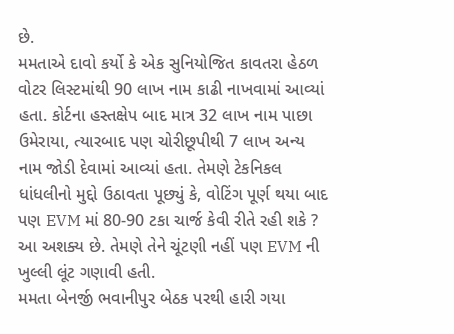છે.
મમતાએ દાવો કર્યો કે એક સુનિયોજિત કાવતરા હેઠળ વોટર લિસ્ટમાંથી 90 લાખ નામ કાઢી નાખવામાં આવ્યાં હતા. કોર્ટના હસ્તક્ષેપ બાદ માત્ર 32 લાખ નામ પાછા ઉમેરાયા, ત્યારબાદ પણ ચોરીછૂપીથી 7 લાખ અન્ય નામ જોડી દેવામાં આવ્યાં હતા. તેમણે ટેકનિકલ ધાંધલીનો મુદ્દો ઉઠાવતા પૂછ્યું કે, વોટિંગ પૂર્ણ થયા બાદ પણ EVM માં 80-90 ટકા ચાર્જ કેવી રીતે રહી શકે ? આ અશક્ય છે. તેમણે તેને ચૂંટણી નહીં પણ EVM ની ખુલ્લી લૂંટ ગણાવી હતી.
મમતા બેનર્જી ભવાનીપુર બેઠક પરથી હારી ગયા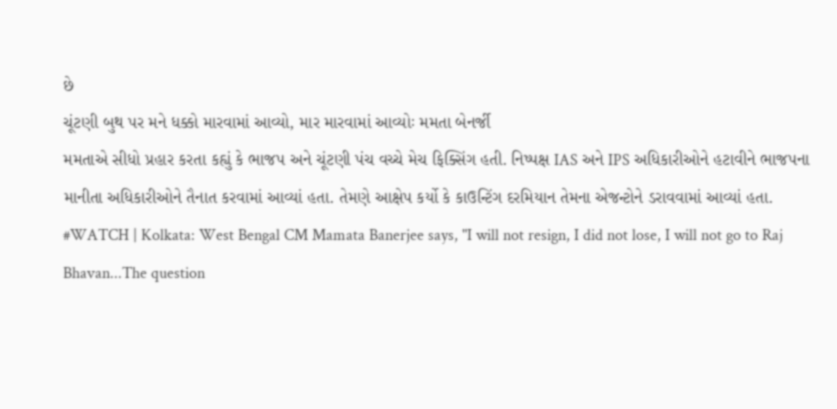છે
ચૂંટણી બુથ પર મને ધક્કો મારવામાં આવ્યો, માર મારવામાં આવ્યોઃ મમતા બેનર્જી
મમતાએ સીધો પ્રહાર કરતા કહ્યું કે ભાજપ અને ચૂંટણી પંચ વચ્ચે મેચ ફિક્સિંગ હતી. નિષ્પક્ષ IAS અને IPS અધિકારીઓને હટાવીને ભાજપના માનીતા અધિકારીઓને તૈનાત કરવામાં આવ્યાં હતા. તેમણે આક્ષેપ કર્યો કે કાઉન્ટિંગ દરમિયાન તેમના એજન્ટોને ડરાવવામાં આવ્યાં હતા.
#WATCH | Kolkata: West Bengal CM Mamata Banerjee says, "I will not resign, I did not lose, I will not go to Raj Bhavan...The question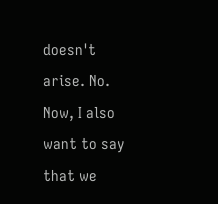doesn't arise. No. Now, I also want to say that we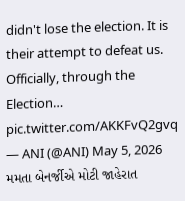didn't lose the election. It is their attempt to defeat us. Officially, through the Election… pic.twitter.com/AKKFvQ2gvq
— ANI (@ANI) May 5, 2026
મમતા બેનર્જીએ મોટી જાહેરાત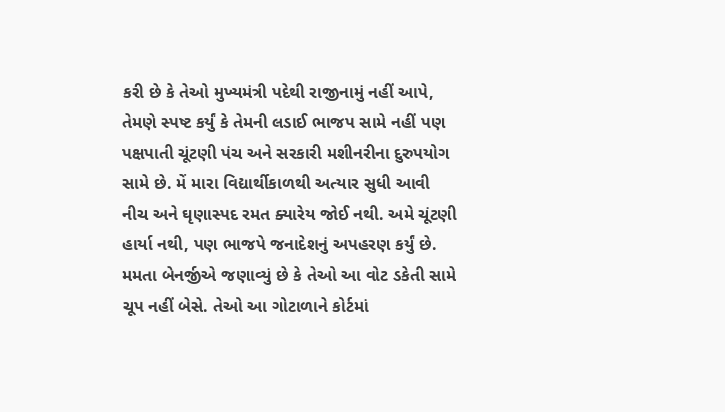કરી છે કે તેઓ મુખ્યમંત્રી પદેથી રાજીનામું નહીં આપે, તેમણે સ્પષ્ટ કર્યું કે તેમની લડાઈ ભાજપ સામે નહીં પણ પક્ષપાતી ચૂંટણી પંચ અને સરકારી મશીનરીના દુરુપયોગ સામે છે. મેં મારા વિદ્યાર્થીકાળથી અત્યાર સુધી આવી નીચ અને ઘૃણાસ્પદ રમત ક્યારેય જોઈ નથી. અમે ચૂંટણી હાર્યા નથી, પણ ભાજપે જનાદેશનું અપહરણ કર્યું છે. મમતા બેનર્જીએ જણાવ્યું છે કે તેઓ આ વોટ ડકેતી સામે ચૂપ નહીં બેસે. તેઓ આ ગોટાળાને કોર્ટમાં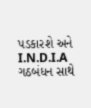પડકારશે અને I.N.D.I.A ગઠબંધન સાથે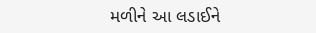મળીને આ લડાઈને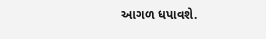આગળ ધપાવશે.